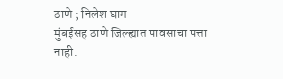ठाणे ; निलेश घाग
मुंबईसह ठाणे जिल्ह्यात पावसाचा पत्ता नाही.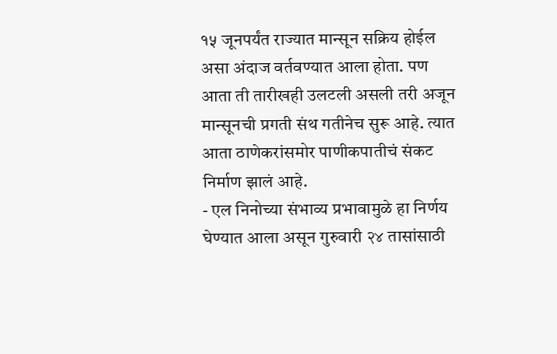१५ जूनपर्यंत राज्यात मान्सून सक्रिय होईल असा अंदाज वर्तवण्यात आला होता. पण आता ती तारीखही उलटली असली तरी अजून मान्सूनची प्रगती संथ गतीनेच सुरू आहे. त्यात आता ठाणेकरांसमोर पाणीकपातीचं संकट निर्माण झालं आहे.
- एल निनोच्या संभाव्य प्रभावामुळे हा निर्णय घेण्यात आला असून गुरुवारी २४ तासांसाठी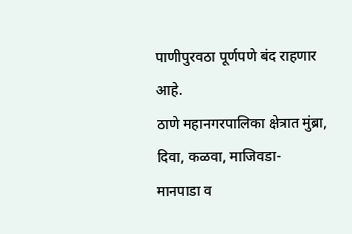पाणीपुरवठा पूर्णपणे बंद राहणार आहे.
ठाणे महानगरपालिका क्षेत्रात मुंब्रा, दिवा, कळवा, माजिवडा- मानपाडा व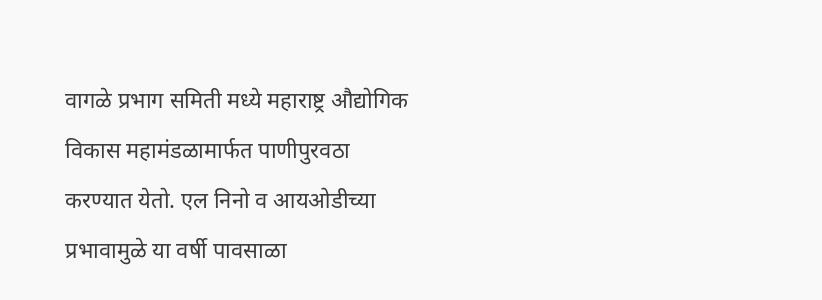वागळे प्रभाग समिती मध्ये महाराष्ट्र औद्योगिक विकास महामंडळामार्फत पाणीपुरवठा करण्यात येतो. एल निनो व आयओडीच्या प्रभावामुळे या वर्षी पावसाळा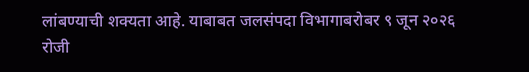लांबण्याची शक्यता आहे. याबाबत जलसंपदा विभागाबरोबर ९ जून २०२६ रोजी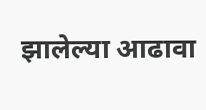झालेल्या आढावा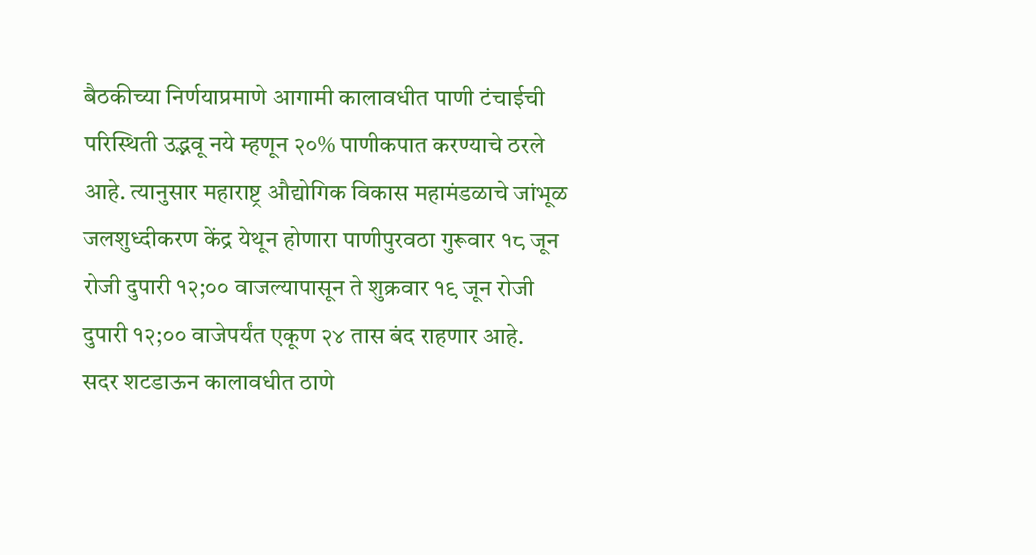बैठकीच्या निर्णयाप्रमाणे आगामी कालावधीत पाणी टंचाईची परिस्थिती उद्भवू नये म्हणून २०% पाणीकपात करण्याचे ठरले आहे. त्यानुसार महाराष्ट्र औद्योगिक विकास महामंडळाचे जांभूळ जलशुध्दीकरण केंद्र येथून होणारा पाणीपुरवठा गुरूवार १८ जून रोजी दुपारी १२;०० वाजल्यापासून ते शुक्रवार १९ जून रोजी दुपारी १२;०० वाजेपर्यंत एकूण २४ तास बंद राहणार आहे.
सदर शटडाऊन कालावधीत ठाणे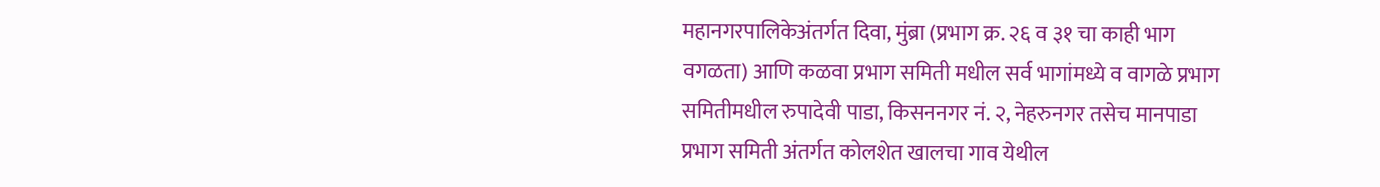महानगरपालिकेअंतर्गत दिवा, मुंब्रा (प्रभाग क्र. २६ व ३१ चा काही भाग वगळता) आणि कळवा प्रभाग समिती मधील सर्व भागांमध्ये व वागळे प्रभाग समितीमधील रुपादेवी पाडा, किसननगर नं. २, नेहरुनगर तसेच मानपाडा प्रभाग समिती अंतर्गत कोलशेत खालचा गाव येथील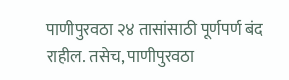पाणीपुरवठा २४ तासांसाठी पूर्णपर्ण बंद राहील. तसेच, पाणीपुरवठा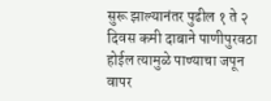सुरू झाल्यानंतर पुढील १ ते २ दिवस कमी दाबाने पाणीपुरवठा होईल त्यामुळे पाण्याचा जपून वापर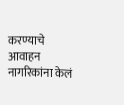करण्याचे आवाहन नागरिकांना केलं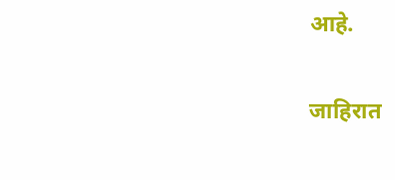आहे.

जाहिरात